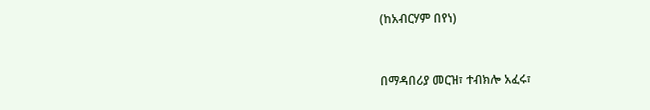(ከአብርሃም በየነ)



በማዳበሪያ መርዝ፣ ተብክሎ አፈሩ፣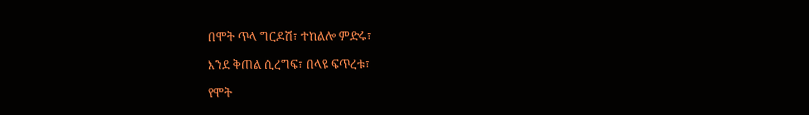በሞት ጥላ ግርዶሽ፣ ተከልሎ ምድሩ፣

እንደ ቅጠል ሲረግፍ፣ በላዩ ፍጥረቱ፣

የሞት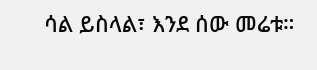ሳል ይስላል፣ እንደ ሰው መሬቱ።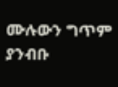ሙሉውን ግጥም ያንብቡ